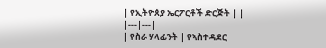| የኢትዮጰያ ኤርፖርቶች ድርጅት | |
|---|---|
| የስራ ሃላፊንት | የኣስተዳደር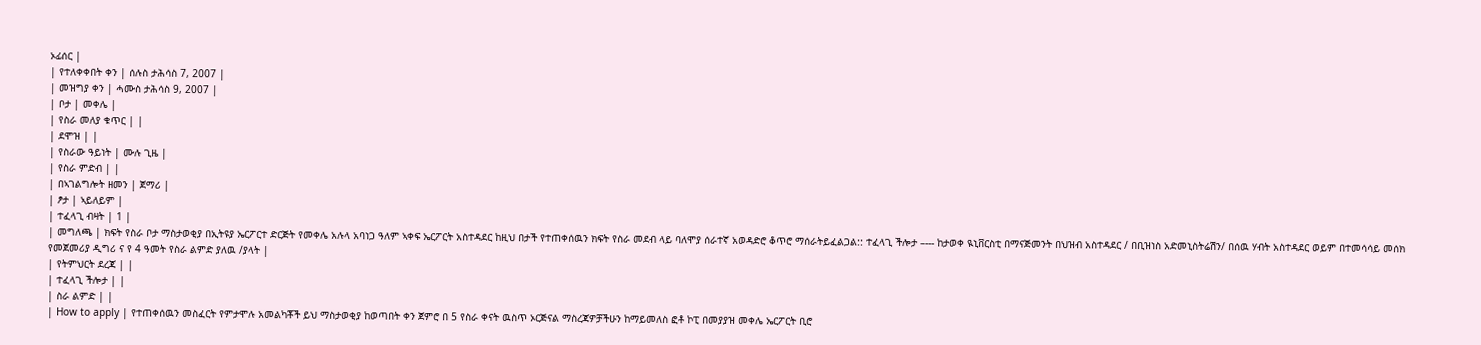ኦፊሰር |
| የተለቀቀበት ቀን | ሰሉስ ታሕሳስ 7, 2007 |
| መዝግያ ቀን | ሓሙስ ታሕሳስ 9, 2007 |
| ቦታ | መቀሌ |
| የስራ መለያ ቁጥር | |
| ደሞዝ | |
| የስራው ዓይነት | ሙሉ ጊዜ |
| የስራ ምድብ | |
| በኣገልግሎት ዘመን | ጀማሪ |
| ፆታ | ኣይለይም |
| ተፈላጊ ብዛት | 1 |
| መግለጫ | ክፍት የስራ ቦታ ማስታወቂያ በኢትዩያ ኤርፖርተ ድርጅት የመቀሌ አሉላ አባነጋ ዓለም ኣቀፍ ኤርፖርት አስተዳደር ከዚህ በታች የተጠቀሰዉን ክፍት የስራ መደብ ላይ ባለሞያ ሰራተኛ አወዳድሮ ቆጥሮ ማሰራትይፈልጋል:: ተፈላጊ ችሎታ –--- ከታወቀ ዪኒቨርስቲ በማናጅመንት በህዝብ አስተዳደር / በቢዝነስ አድመኒስትሬሽን/ በሰዉ ሃብት አስተዳደር ወይም በተመሳሳይ መሰክ የመጀመሪያ ዲግሪ ና የ 4 ዓመት የስራ ልምድ ያለዉ /ያላት |
| የትምህርት ደረጃ | |
| ተፈላጊ ችሎታ | |
| ስራ ልምድ | |
| How to apply | የተጠቀሰዉን መስፈርት የምታሞሉ አመልካቾች ይህ ማስታወቂያ ከወጣበት ቀን ጀምሮ በ 5 የስራ ቀናት ዉስጥ ኦርጅናል ማስረጃዎቻችሁን ከማይመለስ ፎቶ ኮፒ በመያያዝ መቀሌ ኤርፖርት ቢሮ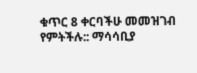ቁጥር 8 ቀርባችሁ መመዝገብ የምትችሉ:: ማሳሳቢያ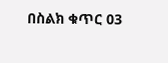በስልክ ቁጥር 03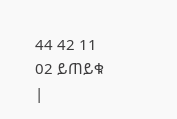44 42 11 02 ይጠይቁ
|